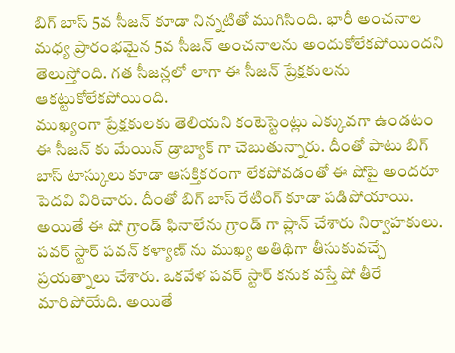బిగ్ బాస్ 5వ సీజన్ కూడా నిన్నటితో ముగిసింది. భారీ అంచనాల మధ్య ప్రారంభమైన 5వ సీజన్ అంచనాలను అందుకోలేకపోయిందని తెలుస్తోంది. గత సీజన్లలో లాగా ఈ సీజన్ ప్రేక్షకులను ఆకట్టుకోలేకపోయింది.
ముఖ్యంగా ప్రేక్షకులకు తెలియని కంటెస్టెంట్లు ఎక్కువగా ఉండటం ఈ సీజన్ కు మేయిన్ డ్రాబ్యాక్ గా చెబుతున్నారు. దీంతో పాటు బిగ్ బాస్ టాస్కులు కూడా ఆసక్తికరంగా లేకపోవడంతో ఈ షోపై అందరూ పెదవి విరిచారు. దీంతో బిగ్ బాస్ రేటింగ్ కూడా పడిపోయాయి.
అయితే ఈ షో గ్రాండ్ ఫినాలేను గ్రాండ్ గా ప్లాన్ చేశారు నిర్వాహకులు. పవర్ స్టార్ పవన్ కళ్యాణ్ ను ముఖ్య అతిథిగా తీసుకువచ్చే ప్రయత్నాలు చేశారు. ఒకవేళ పవర్ స్టార్ కనుక వస్తే షో తీరే మారిపోయేది. అయితే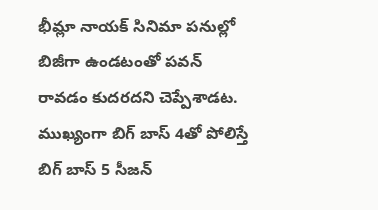భీమ్లా నాయక్ సినిమా పనుల్లో బిజీగా ఉండటంతో పవన్ రావడం కుదరదని చెప్పేశాడట. ముఖ్యంగా బిగ్ బాస్ 4తో పోలిస్తే బిగ్ బాస్ 5 సీజన్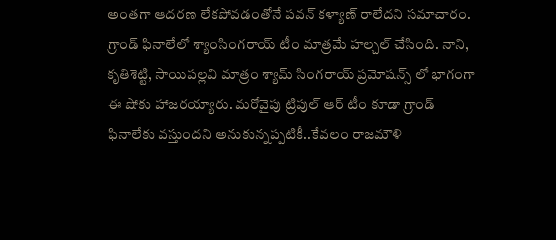అంతగా ఆదరణ లేకపోవడంతోనే పవన్ కళ్యాణ్ రాలేదని సమాచారం.
గ్రాండ్ ఫినాలేలో శ్యాంసింగరాయ్ టీం మాత్రమే హల్చల్ చేసింది. నాని, కృతిశెట్టి, సాయిపల్లవి మాత్రం శ్యామ్ సింగరాయ్ ప్రమోషన్స్ లో భాగంగా ఈ షోకు హాజరయ్యారు. మరోవైపు ట్రిపుల్ ఆర్ టీం కూడా గ్రాండ్ ఫినాలేకు వస్తుందని అనుకున్నప్పటికీ..కేవలం రాజమౌళి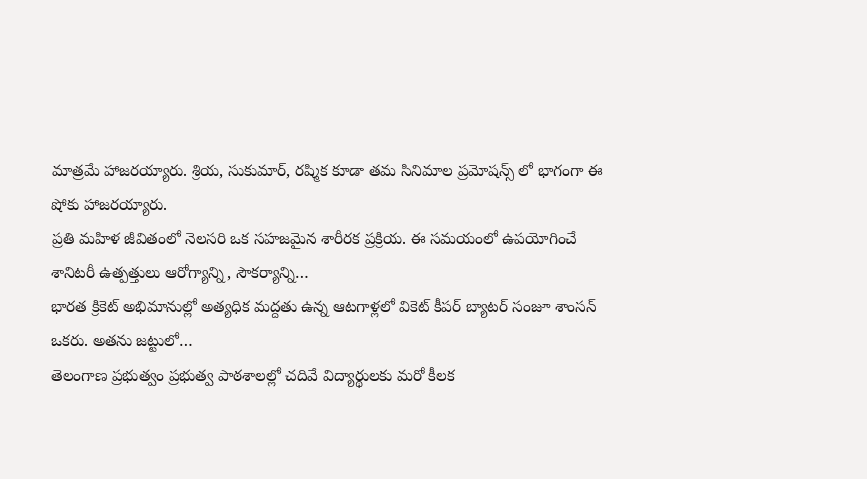మాత్రమే హాజరయ్యారు. శ్రియ, సుకుమార్, రష్మిక కూడా తమ సినిమాల ప్రమోషన్స్ లో భాగంగా ఈ షోకు హాజరయ్యారు.
ప్రతి మహిళ జీవితంలో నెలసరి ఒక సహజమైన శారీరక ప్రక్రియ. ఈ సమయంలో ఉపయోగించే శానిటరీ ఉత్పత్తులు ఆరోగ్యాన్ని, సౌకర్యాన్ని…
భారత క్రికెట్ అభిమానుల్లో అత్యధిక మద్దతు ఉన్న ఆటగాళ్లలో వికెట్ కీపర్ బ్యాటర్ సంజూ శాంసన్ ఒకరు. అతను జట్టులో…
తెలంగాణ ప్రభుత్వం ప్రభుత్వ పాఠశాలల్లో చదివే విద్యార్థులకు మరో కీలక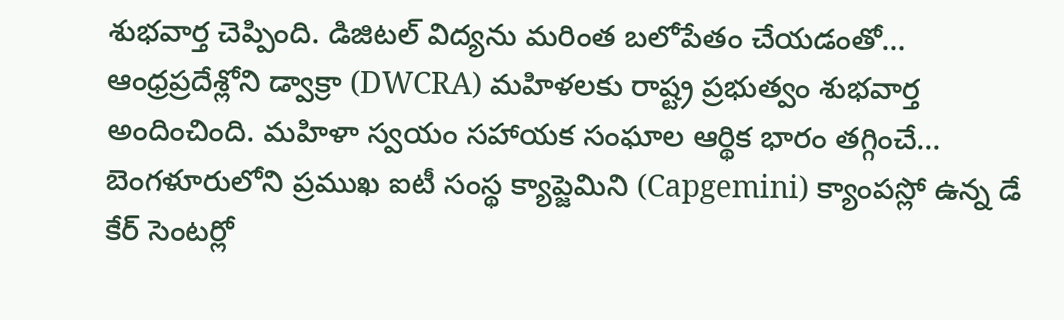శుభవార్త చెప్పింది. డిజిటల్ విద్యను మరింత బలోపేతం చేయడంతో…
ఆంధ్రప్రదేశ్లోని డ్వాక్రా (DWCRA) మహిళలకు రాష్ట్ర ప్రభుత్వం శుభవార్త అందించింది. మహిళా స్వయం సహాయక సంఘాల ఆర్థిక భారం తగ్గించే…
బెంగళూరులోని ప్రముఖ ఐటీ సంస్థ క్యాప్జెమిని (Capgemini) క్యాంపస్లో ఉన్న డే కేర్ సెంటర్లో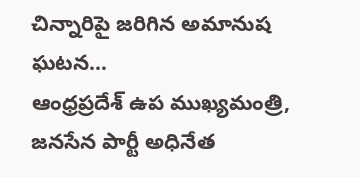చిన్నారిపై జరిగిన అమానుష ఘటన…
ఆంధ్రప్రదేశ్ ఉప ముఖ్యమంత్రి, జనసేన పార్టీ అధినేత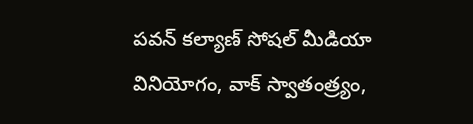పవన్ కల్యాణ్ సోషల్ మీడియా వినియోగం, వాక్ స్వాతంత్ర్యం,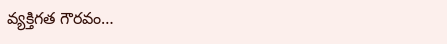వ్యక్తిగత గౌరవం…